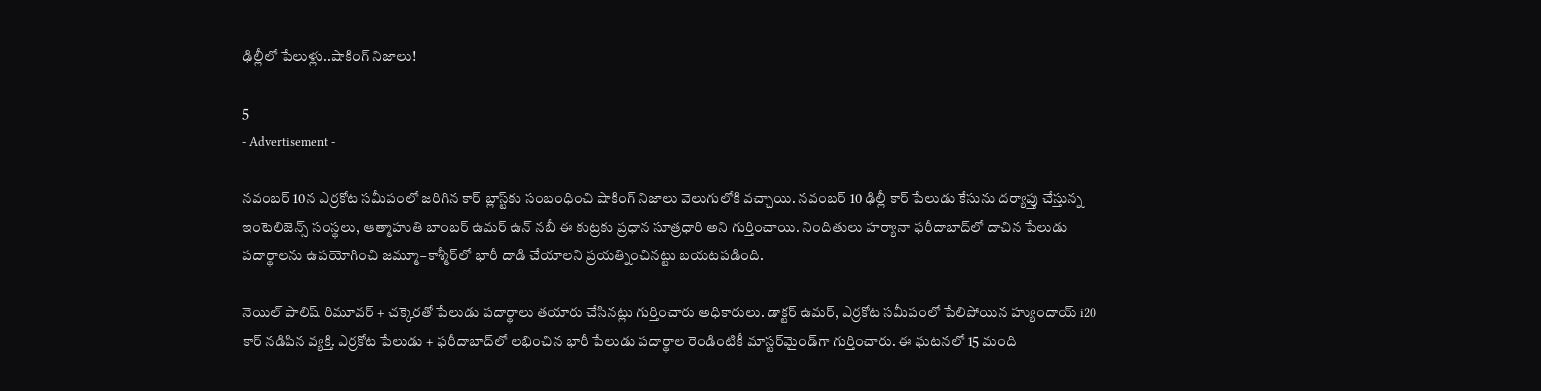ఢిల్లీలో పేలుళ్లు..షాకింగ్ నిజాలు!

5
- Advertisement -

నవంబర్ 10న ఎర్రకోట సమీపంలో జరిగిన కార్ బ్లాస్ట్‌కు సంబంధించి షాకింగ్ నిజాలు వెలుగులోకి వచ్చాయి. నవంబర్ 10 ఢిల్లీ కార్ పేలుడు కేసును దర్యాప్తు చేస్తున్న ఇంటెలిజెన్స్ సంస్థలు, ఆత్మాహుతి బాంబర్ ఉమర్ ఉన్ నబీ ఈ కుట్రకు ప్రధాన సూత్రధారి అని గుర్తించాయి. నిందితులు హర్యానా ఫరీదాబాద్‌లో దాచిన పేలుడు పదార్థాలను ఉపయోగించి జమ్మూ–కాశ్మీర్‌లో భారీ దాడి చేయాలని ప్రయత్నించినట్టు బయటపడింది.

నెయిల్ పాలిష్ రిమూవర్ + చక్కెరతో పేలుడు పదార్థాలు తయారు చేసినట్లు గుర్తించారు అధికారులు. డాక్టర్ ఉమర్, ఎర్రకోట సమీపంలో పేలిపోయిన హ్యుందాయ్ i20 కార్ నడిపిన వ్యక్తి. ఎర్రకోట పేలుడు + ఫరీదాబాద్‌లో లభించిన భారీ పేలుడు పదార్థాల రెండింటికీ మాస్టర్‌మైండ్‌గా గుర్తించారు. ఈ ఘటనలో 15 మంది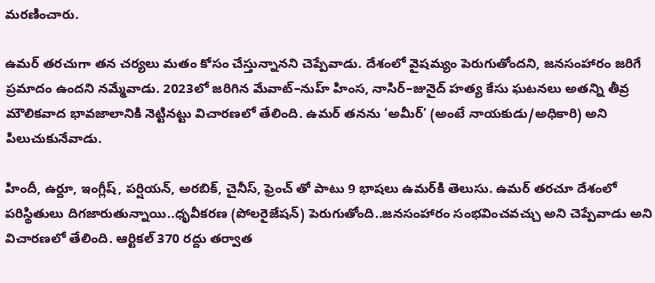మరణించారు.

ఉమర్ తరచుగా తన చర్యలు మతం కోసం చేస్తున్నానని చెప్పేవాడు. దేశంలో వైషమ్యం పెరుగుతోందని, జనసంహారం జరిగే ప్రమాదం ఉందని నమ్మేవాడు. 2023లో జరిగిన మేవాట్–నుహ్ హింస, నాసిర్–జునైద్ హత్య కేసు ఘటనలు అతన్ని తీవ్ర మౌలికవాద భావజాలానికి నెట్టినట్టు విచారణలో తేలింది. ఉమర్ తనను ‘అమీర్’ (అంటే నాయకుడు/అధికారి) అని పిలుచుకునేవాడు.

హిందీ, ఉర్దూ, ఇంగ్లీష్, పర్షియన్, అరబిక్, చైనీస్, ఫ్రెంచ్ తో పాటు 9 భాషలు ఉమర్‌కి తెలుసు. ఉమర్ తరచూ దేశంలో పరిస్థితులు దిగజారుతున్నాయి..ధృవీకరణ (పోలరైజేషన్) పెరుగుతోంది..జనసంహారం సంభవించవచ్చు అని చెప్పేవాడు అని విచారణలో తేలింది. ఆర్టికల్ 370 రద్దు తర్వాత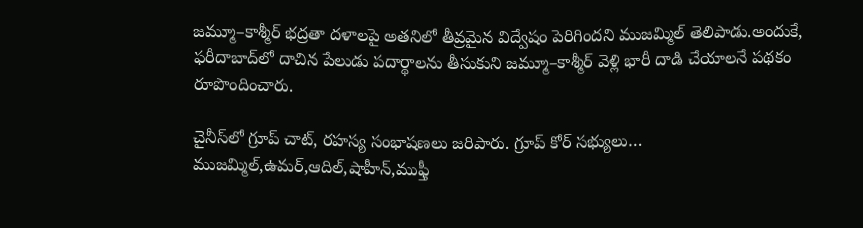జమ్మూ–కాశ్మీర్ భద్రతా దళాలపై అతనిలో తీవ్రమైన విద్వేషం పెరిగిందని ముజమ్మిల్ తెలిపాడు.అందుకే, ఫరీదాబాద్‌లో దాచిన పేలుడు పదార్థాలను తీసుకుని జమ్మూ–కాశ్మీర్ వెళ్లి భారీ దాడి చేయాలనే పథకం రూపొందించారు.

చైనీస్‌లో గ్రూప్ చాట్, రహస్య సంభాషణలు జరిపారు. గ్రూప్ కోర్ సభ్యులు… ముజమ్మిల్,ఉమర్,ఆదిల్,షాహీన్,ముఫ్తీ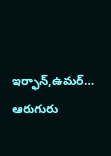ఇర్ఫాన్,ఉమర్… ఆరుగురు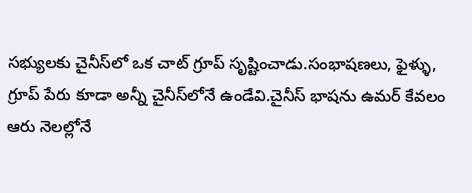సభ్యులకు చైనీస్‌లో ఒక చాట్ గ్రూప్ సృష్టించాడు.సంభాషణలు, ఫైళ్ళు, గ్రూప్ పేరు కూడా అన్నీ చైనీస్‌లోనే ఉండేవి.చైనీస్ భాషను ఉమర్ కేవలం ఆరు నెలల్లోనే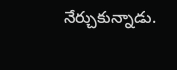నేర్చుకున్నాడు.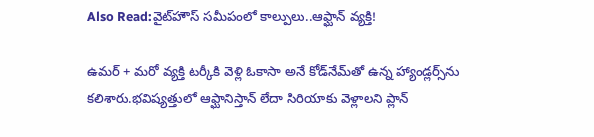Also Read:వైట్‌హౌస్‌ సమీపంలో కాల్పులు..ఆఫ్ఘాన్ వ్యక్తి!

ఉమర్ + మరో వ్యక్తి టర్కీకి వెళ్లి ఓకాసా అనే కోడ్‌నేమ్‌తో ఉన్న హ్యాండ్లర్స్‌ను కలిశారు.భవిష్యత్తులో ఆఫ్ఘానిస్తాన్ లేదా సిరియాకు వెళ్లాలని ప్లాన్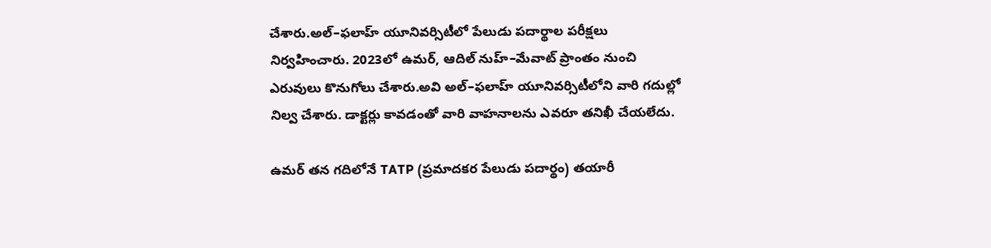చేశారు.అల్–ఫలాహ్ యూనివర్సిటీలో పేలుడు పదార్థాల పరీక్షలు నిర్వహించారు. 2023లో ఉమర్, ఆదిల్ నుహ్–మేవాట్ ప్రాంతం నుంచి ఎరువులు కొనుగోలు చేశారు.అవి అల్–ఫలాహ్ యూనివర్సిటీలోని వారి గదుల్లో నిల్వ చేశారు. డాక్టర్లు కావడంతో వారి వాహనాలను ఎవరూ తనిఖీ చేయలేదు.

ఉమర్ తన గదిలోనే TATP (ప్రమాదకర పేలుడు పదార్థం) తయారీ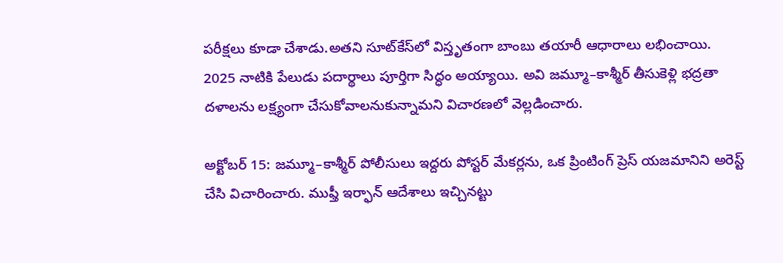పరీక్షలు కూడా చేశాడు.అతని సూట్‌కేస్‌లో విస్తృతంగా బాంబు తయారీ ఆధారాలు లభించాయి.
2025 నాటికి పేలుడు పదార్థాలు పూర్తిగా సిద్ధం అయ్యాయి. అవి జమ్మూ–కాశ్మీర్ తీసుకెళ్లి భద్రతా దళాలను లక్ష్యంగా చేసుకోవాలనుకున్నామని విచారణలో వెల్లడించారు.

అక్టోబర్ 15: జమ్మూ–కాశ్మీర్ పోలీసులు ఇద్దరు పోస్టర్ మేకర్లను, ఒక ప్రింటింగ్ ప్రెస్ యజమానిని అరెస్ట్ చేసి విచారించారు. ముఫ్తీ ఇర్ఫాన్ ఆదేశాలు ఇచ్చినట్టు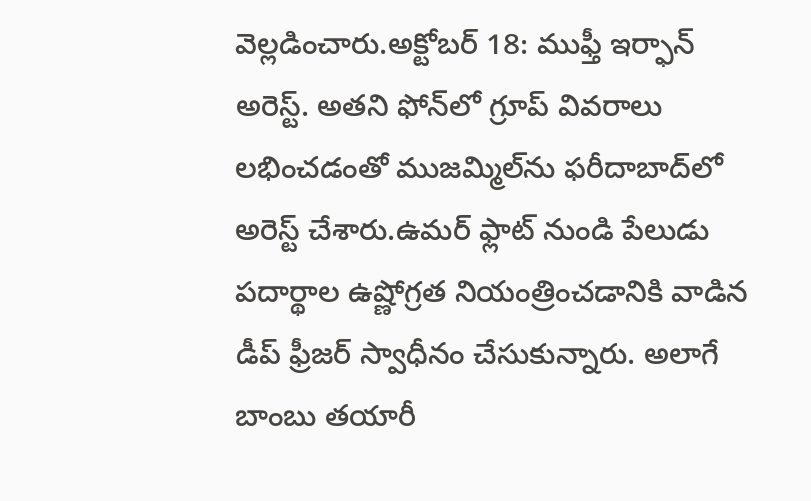వెల్లడించారు.అక్టోబర్ 18: ముఫ్తీ ఇర్ఫాన్ అరెస్ట్. అతని ఫోన్‌లో గ్రూప్ వివరాలు లభించడంతో ముజమ్మిల్‌ను ఫరీదాబాద్‌లో అరెస్ట్ చేశారు.ఉమర్ ఫ్లాట్ నుండి పేలుడు పదార్థాల ఉష్ణోగ్రత నియంత్రించడానికి వాడిన డీప్ ఫ్రీజర్ స్వాధీనం చేసుకున్నారు. అలాగే బాంబు తయారీ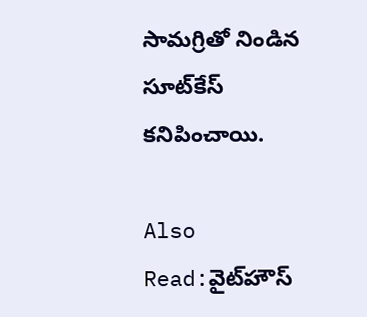సామగ్రితో నిండిన సూట్‌కేస్ కనిపించాయి.

Also Read:వైట్‌హౌస్‌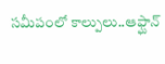సమీపంలో కాల్పులు..ఆఫ్ఘాన్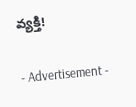వ్యక్తి!

- Advertisement -